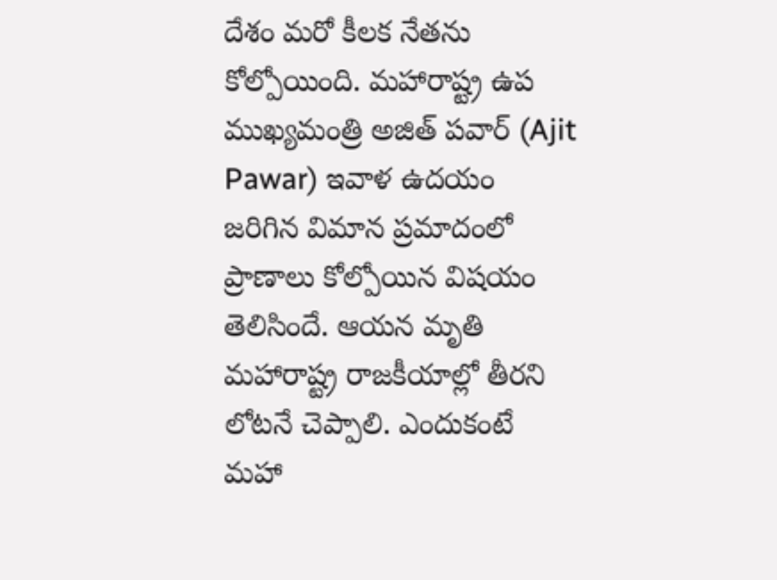దేశం మరో కీలక నేతను కోల్పోయింది. మహారాష్ట్ర ఉప ముఖ్యమంత్రి అజిత్ పవార్ (Ajit Pawar) ఇవాళ ఉదయం జరిగిన విమాన ప్రమాదంలో ప్రాణాలు కోల్పోయిన విషయం తెలిసిందే. ఆయన మృతి మహారాష్ట్ర రాజకీయాల్లో తీరని లోటనే చెప్పాలి. ఎందుకంటే మహా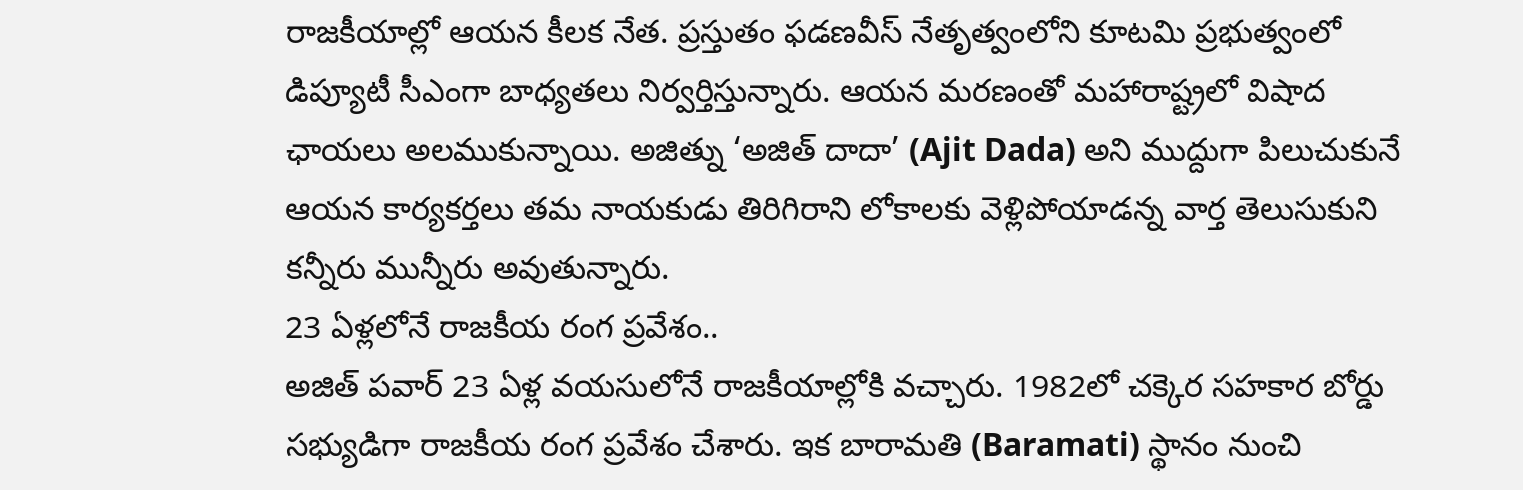రాజకీయాల్లో ఆయన కీలక నేత. ప్రస్తుతం ఫడణవీస్ నేతృత్వంలోని కూటమి ప్రభుత్వంలో డిప్యూటీ సీఎంగా బాధ్యతలు నిర్వర్తిస్తున్నారు. ఆయన మరణంతో మహారాష్ట్రలో విషాద ఛాయలు అలముకున్నాయి. అజిత్ను ‘అజిత్ దాదా’ (Ajit Dada) అని ముద్దుగా పిలుచుకునే ఆయన కార్యకర్తలు తమ నాయకుడు తిరిగిరాని లోకాలకు వెళ్లిపోయాడన్న వార్త తెలుసుకుని కన్నీరు మున్నీరు అవుతున్నారు.
23 ఏళ్లలోనే రాజకీయ రంగ ప్రవేశం..
అజిత్ పవార్ 23 ఏళ్ల వయసులోనే రాజకీయాల్లోకి వచ్చారు. 1982లో చక్కెర సహకార బోర్డు సభ్యుడిగా రాజకీయ రంగ ప్రవేశం చేశారు. ఇక బారామతి (Baramati) స్థానం నుంచి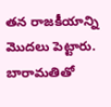తన రాజకీయాన్ని మొదలు పెట్టారు. బారామతితో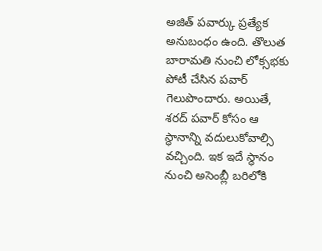అజిత్ పవార్కు ప్రత్యేక అనుబంధం ఉంది. తొలుత బారామతి నుంచి లోక్సభకు పోటీ చేసిన పవార్ గెలుపొందారు. అయితే, శరద్ పవార్ కోసం ఆ స్థానాన్ని వదులుకోవాల్సి వచ్చింది. ఇక ఇదే స్థానం నుంచి అసెంబ్లీ బరిలోకి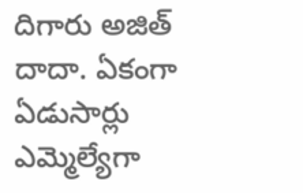దిగారు అజిత్ దాదా. ఏకంగా ఏడుసార్లు ఎమ్మెల్యేగా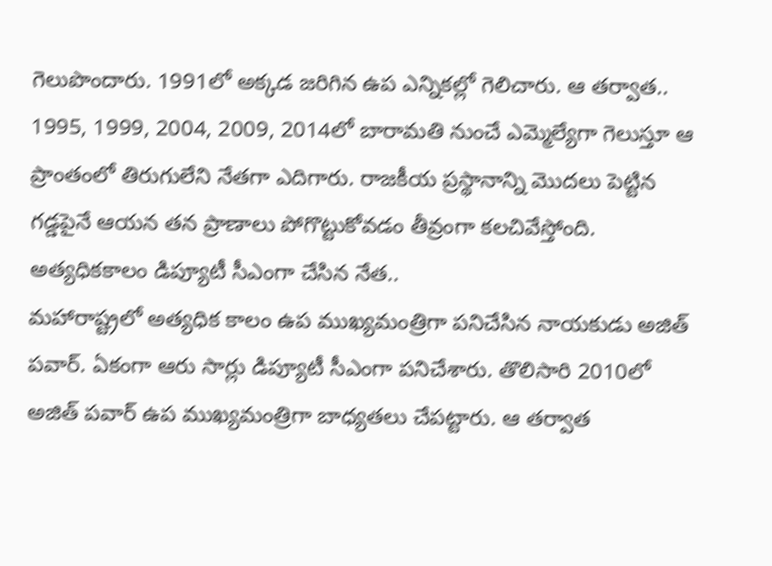గెలుపొందారు. 1991లో అక్కడ జరిగిన ఉప ఎన్నికల్లో గెలిచారు. ఆ తర్వాత.. 1995, 1999, 2004, 2009, 2014లో బారామతి నుంచే ఎమ్మెల్యేగా గెలుస్తూ ఆ ప్రాంతంలో తిరుగులేని నేతగా ఎదిగారు. రాజకీయ ప్రస్థానాన్ని మొదలు పెట్టిన గడ్డపైనే ఆయన తన ప్రాణాలు పోగొట్టుకోవడం తీవ్రంగా కలచివేస్తోంది.
అత్యధికకాలం డిప్యూటీ సీఎంగా చేసిన నేత..
మహారాష్ట్రలో అత్యధిక కాలం ఉప ముఖ్యమంత్రిగా పనిచేసిన నాయకుడు అజిత్ పవార్. ఏకంగా ఆరు సార్లు డిప్యూటీ సీఎంగా పనిచేశారు. తొలిసారి 2010లో అజిత్ పవార్ ఉప ముఖ్యమంత్రిగా బాధ్యతలు చేపట్టారు. ఆ తర్వాత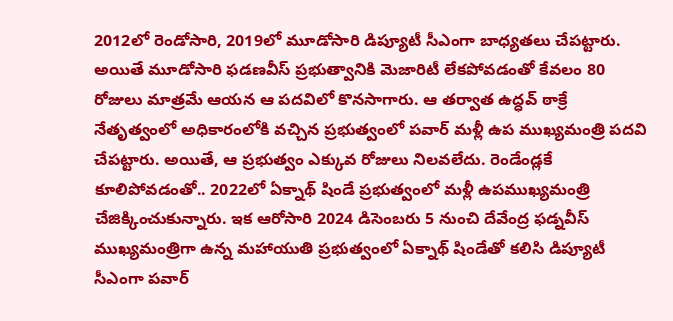2012లో రెండోసారి, 2019లో మూడోసారి డిప్యూటీ సీఎంగా బాధ్యతలు చేపట్టారు. అయితే మూడోసారి ఫడణవీస్ ప్రభుత్వానికి మెజారిటీ లేకపోవడంతో కేవలం 80 రోజులు మాత్రమే ఆయన ఆ పదవిలో కొనసాగారు. ఆ తర్వాత ఉద్ధవ్ ఠాక్రే నేతృత్వంలో అధికారంలోకి వచ్చిన ప్రభుత్వంలో పవార్ మళ్లీ ఉప ముఖ్యమంత్రి పదవి చేపట్టారు. అయితే, ఆ ప్రభుత్వం ఎక్కువ రోజులు నిలవలేదు. రెండేండ్లకే కూలిపోవడంతో.. 2022లో ఏక్నాథ్ షిండే ప్రభుత్వంలో మళ్లీ ఉపముఖ్యమంత్రి చేజిక్కించుకున్నారు. ఇక ఆరోసారి 2024 డిసెంబరు 5 నుంచి దేవేంద్ర ఫడ్నవీస్ ముఖ్యమంత్రిగా ఉన్న మహాయుతి ప్రభుత్వంలో ఏక్నాథ్ షిండేతో కలిసి డిప్యూటీ సీఎంగా పవార్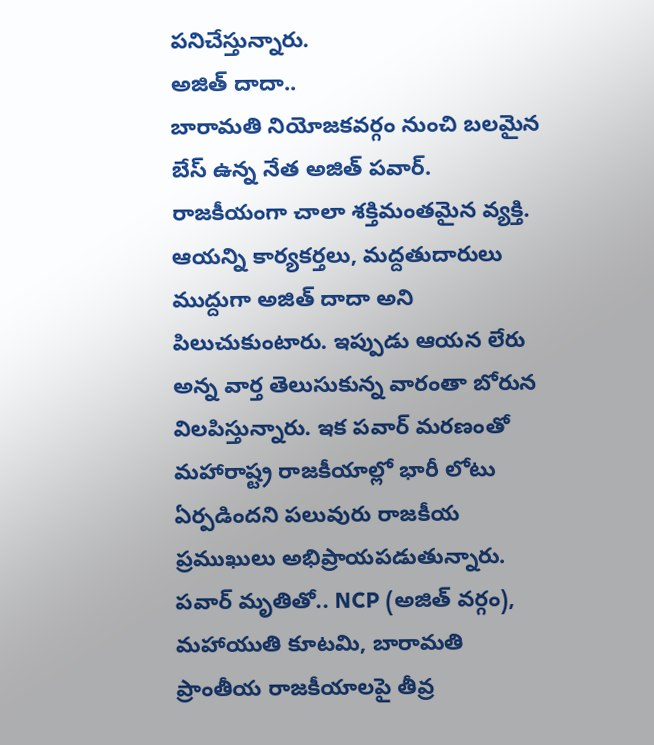పనిచేస్తున్నారు.
అజిత్ దాదా..
బారామతి నియోజకవర్గం నుంచి బలమైన బేస్ ఉన్న నేత అజిత్ పవార్. రాజకీయంగా చాలా శక్తిమంతమైన వ్యక్తి. ఆయన్ని కార్యకర్తలు, మద్దతుదారులు ముద్దుగా అజిత్ దాదా అని పిలుచుకుంటారు. ఇప్పుడు ఆయన లేరు అన్న వార్త తెలుసుకున్న వారంతా బోరున విలపిస్తున్నారు. ఇక పవార్ మరణంతో మహారాష్ట్ర రాజకీయాల్లో భారీ లోటు ఏర్పడిందని పలువురు రాజకీయ ప్రముఖులు అభిప్రాయపడుతున్నారు. పవార్ మృతితో.. NCP (అజిత్ వర్గం), మహాయుతి కూటమి, బారామతి ప్రాంతీయ రాజకీయాలపై తీవ్ర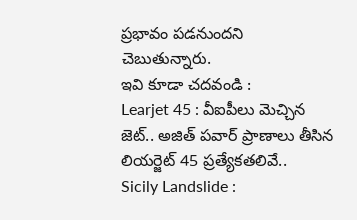ప్రభావం పడనుందని చెబుతున్నారు.
ఇవి కూడా చదవండి :
Learjet 45 : వీఐపీలు మెచ్చిన జెట్.. అజిత్ పవార్ ప్రాణాలు తీసిన లియర్జెట్ 45 ప్రత్యేకతలివే..
Sicily Landslide :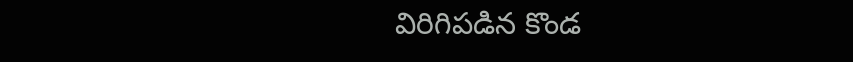విరిగిపడిన కొండ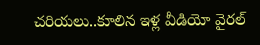చరియలు..కూలిన ఇళ్ల వీడియో వైరల్